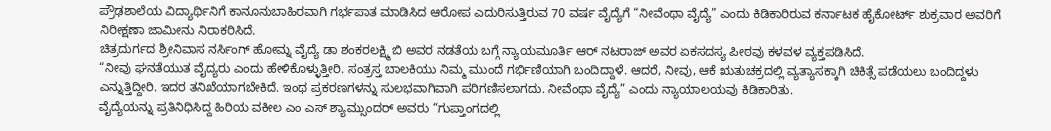ಪ್ರೌಢಶಾಲೆಯ ವಿದ್ಯಾರ್ಥಿನಿಗೆ ಕಾನೂನುಬಾಹಿರವಾಗಿ ಗರ್ಭಪಾತ ಮಾಡಿಸಿದ ಆರೋಪ ಎದುರಿಸುತ್ತಿರುವ 70 ವರ್ಷ ವೈದ್ಯೆಗೆ “ನೀವೆಂಥಾ ವೈದ್ಯೆ” ಎಂದು ಕಿಡಿಕಾರಿರುವ ಕರ್ನಾಟಕ ಹೈಕೋರ್ಟ್ ಶುಕ್ರವಾರ ಅವರಿಗೆ ನಿರೀಕ್ಷಣಾ ಜಾಮೀನು ನಿರಾಕರಿಸಿದೆ.
ಚಿತ್ರದುರ್ಗದ ಶ್ರೀನಿವಾಸ ನರ್ಸಿಂಗ್ ಹೋಮ್ನ ವೈದ್ಯೆ ಡಾ ಶಂಕರಲಕ್ಷ್ಮಿ ಬಿ ಅವರ ನಡತೆಯ ಬಗ್ಗೆ ನ್ಯಾಯಮೂರ್ತಿ ಆರ್ ನಟರಾಜ್ ಅವರ ಏಕಸದಸ್ಯ ಪೀಠವು ಕಳವಳ ವ್ಯಕ್ತಪಡಿಸಿದೆ.
“ನೀವು ಘನತೆಯುತ ವೈದ್ಯರು ಎಂದು ಹೇಳಿಕೊಳ್ಳುತ್ತೀರಿ. ಸಂತ್ರಸ್ತ ಬಾಲಕಿಯು ನಿಮ್ಮ ಮುಂದೆ ಗರ್ಭಿಣಿಯಾಗಿ ಬಂದಿದ್ದಾಳೆ. ಆದರೆ, ನೀವು, ಆಕೆ ಋತುಚಕ್ರದಲ್ಲಿ ವ್ಯತ್ಯಾಸಕ್ಕಾಗಿ ಚಿಕಿತ್ಸೆ ಪಡೆಯಲು ಬಂದಿದ್ದಳು ಎನ್ನುತ್ತಿದ್ದೀರಿ. ಇದರ ತನಿಖೆಯಾಗಬೇಕಿದೆ. ಇಂಥ ಪ್ರಕರಣಗಳನ್ನು ಸುಲಭವಾಗಿವಾಗಿ ಪರಿಗಣಿಸಲಾಗದು. ನೀವೆಂಥಾ ವೈದ್ಯೆ” ಎಂದು ನ್ಯಾಯಾಲಯವು ಕಿಡಿಕಾರಿತು.
ವೈದ್ಯೆಯನ್ನು ಪ್ರತಿನಿಧಿಸಿದ್ದ ಹಿರಿಯ ವಕೀಲ ಎಂ ಎಸ್ ಶ್ಯಾಮ್ಸುಂದರ್ ಅವರು “ಗುಪ್ತಾಂಗದಲ್ಲಿ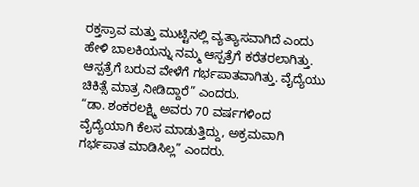ರಕ್ತಸ್ರಾವ ಮತ್ತು ಮುಟ್ಟಿನಲ್ಲಿ ವ್ಯತ್ಯಾಸವಾಗಿದೆ ಎಂದು ಹೇಳಿ ಬಾಲಕಿಯನ್ನು ನಮ್ಮ ಆಸ್ಪತ್ರೆಗೆ ಕರೆತರಲಾಗಿತ್ತು. ಆಸ್ಪತ್ರೆಗೆ ಬರುವ ವೇಳೆಗೆ ಗರ್ಭಪಾತವಾಗಿತ್ತು. ವೈದ್ಯೆಯು ಚಿಕಿತ್ಸೆ ಮಾತ್ರ ನೀಡಿದ್ದಾರೆ” ಎಂದರು.
“ಡಾ. ಶಂಕರಲಕ್ಷ್ಮಿ ಅವರು 70 ವರ್ಷಗಳಿಂದ ವೈದ್ಯೆಯಾಗಿ ಕೆಲಸ ಮಾಡುತ್ತಿದ್ದು, ಅಕ್ರಮವಾಗಿ ಗರ್ಭಪಾತ ಮಾಡಿಸಿಲ್ಲ” ಎಂದರು.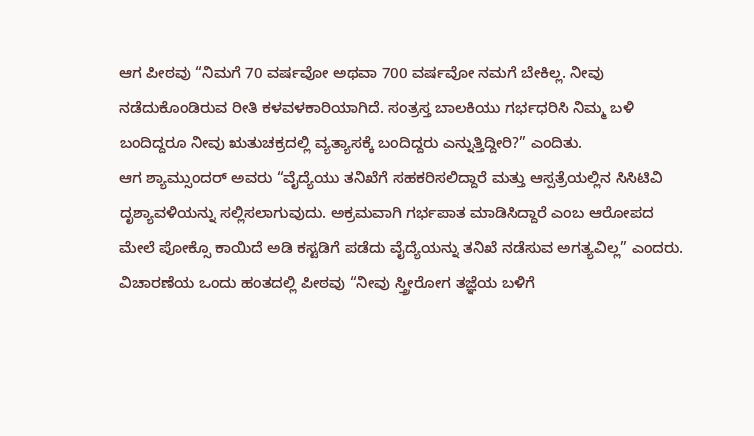ಆಗ ಪೀಠವು “ನಿಮಗೆ 70 ವರ್ಷವೋ ಅಥವಾ 700 ವರ್ಷವೋ ನಮಗೆ ಬೇಕಿಲ್ಲ. ನೀವು ನಡೆದುಕೊಂಡಿರುವ ರೀತಿ ಕಳವಳಕಾರಿಯಾಗಿದೆ. ಸಂತ್ರಸ್ತ ಬಾಲಕಿಯು ಗರ್ಭಧರಿಸಿ ನಿಮ್ಮ ಬಳಿ ಬಂದಿದ್ದರೂ ನೀವು ಋತುಚಕ್ರದಲ್ಲಿ ವ್ಯತ್ಯಾಸಕ್ಕೆ ಬಂದಿದ್ದರು ಎನ್ನುತ್ತಿದ್ದೀರಿ?” ಎಂದಿತು.
ಆಗ ಶ್ಯಾಮ್ಸುಂದರ್ ಅವರು “ವೈದ್ಯೆಯು ತನಿಖೆಗೆ ಸಹಕರಿಸಲಿದ್ದಾರೆ ಮತ್ತು ಆಸ್ಪತ್ರೆಯಲ್ಲಿನ ಸಿಸಿಟಿವಿ ದೃಶ್ಯಾವಳಿಯನ್ನು ಸಲ್ಲಿಸಲಾಗುವುದು. ಅಕ್ರಮವಾಗಿ ಗರ್ಭಪಾತ ಮಾಡಿಸಿದ್ದಾರೆ ಎಂಬ ಆರೋಪದ ಮೇಲೆ ಪೋಕ್ಸೊ ಕಾಯಿದೆ ಅಡಿ ಕಸ್ಟಡಿಗೆ ಪಡೆದು ವೈದ್ಯೆಯನ್ನು ತನಿಖೆ ನಡೆಸುವ ಅಗತ್ಯವಿಲ್ಲ” ಎಂದರು.
ವಿಚಾರಣೆಯ ಒಂದು ಹಂತದಲ್ಲಿ ಪೀಠವು “ನೀವು ಸ್ತ್ರೀರೋಗ ತಜ್ಞೆಯ ಬಳಿಗೆ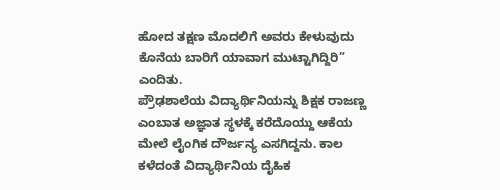ಹೋದ ತಕ್ಷಣ ಮೊದಲಿಗೆ ಅವರು ಕೇಳುವುದು ಕೊನೆಯ ಬಾರಿಗೆ ಯಾವಾಗ ಮುಟ್ಟಾಗಿದ್ದಿರಿ” ಎಂದಿತು.
ಪ್ರೌಢಶಾಲೆಯ ವಿದ್ಯಾರ್ಥಿನಿಯನ್ನು ಶಿಕ್ಷಕ ರಾಜಣ್ಣ ಎಂಬಾತ ಅಜ್ಞಾತ ಸ್ಥಳಕ್ಕೆ ಕರೆದೊಯ್ದು ಆಕೆಯ ಮೇಲೆ ಲೈಂಗಿಕ ದೌರ್ಜನ್ಯ ಎಸಗಿದ್ದನು. ಕಾಲ ಕಳೆದಂತೆ ವಿದ್ಯಾರ್ಥಿನಿಯ ದೈಹಿಕ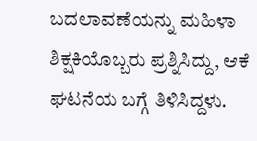ಬದಲಾವಣೆಯನ್ನು ಮಹಿಳಾ ಶಿಕ್ಷಕಿಯೊಬ್ಬರು ಪ್ರಶ್ನಿಸಿದ್ದು, ಆಕೆ ಘಟನೆಯ ಬಗ್ಗೆ ತಿಳಿಸಿದ್ದಳು.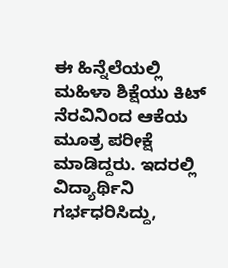ಈ ಹಿನ್ನೆಲೆಯಲ್ಲಿ ಮಹಿಳಾ ಶಿಕ್ಷೆಯು ಕಿಟ್ ನೆರವಿನಿಂದ ಆಕೆಯ ಮೂತ್ರ ಪರೀಕ್ಷೆ ಮಾಡಿದ್ದರು. ಇದರಲ್ಲಿ ವಿದ್ಯಾರ್ಥಿನಿ ಗರ್ಭಧರಿಸಿದ್ದು,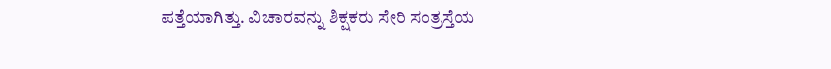ಪತ್ತೆಯಾಗಿತ್ತು. ವಿಚಾರವನ್ನು ಶಿಕ್ಷಕರು ಸೇರಿ ಸಂತ್ರಸ್ತೆಯ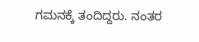ಗಮನಕ್ಕೆ ತಂದಿದ್ದರು. ನಂತರ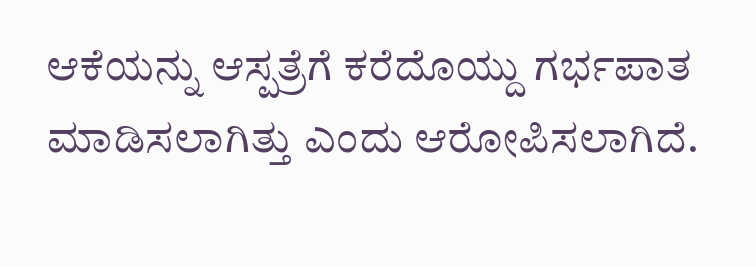ಆಕೆಯನ್ನು ಆಸ್ಪತ್ರೆಗೆ ಕರೆದೊಯ್ದು ಗರ್ಭಪಾತ ಮಾಡಿಸಲಾಗಿತ್ತು ಎಂದು ಆರೋಪಿಸಲಾಗಿದೆ.